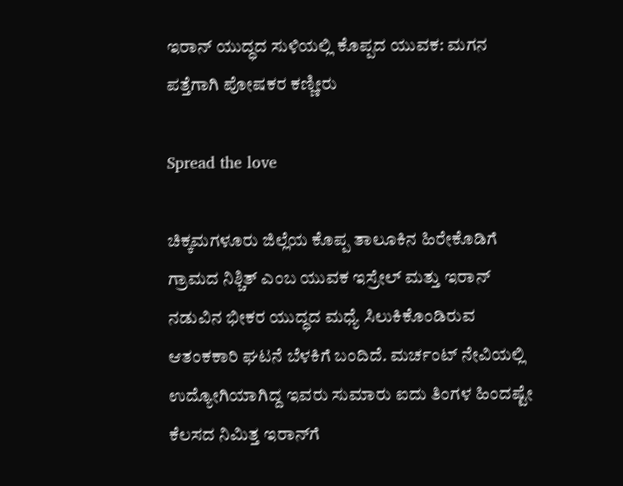ಇರಾನ್ ಯುದ್ಧದ ಸುಳಿಯಲ್ಲಿ ಕೊಪ್ಪದ ಯುವಕ: ಮಗನ ಪತ್ತೆಗಾಗಿ ಪೋಷಕರ ಕಣ್ಣೀರು

Spread the love

ಚಿಕ್ಕಮಗಳೂರು ಜಿಲ್ಲೆಯ ಕೊಪ್ಪ ತಾಲೂಕಿನ ಹಿರೇಕೊಡಿಗೆ ಗ್ರಾಮದ ನಿಶ್ಚಿತ್ ಎಂಬ ಯುವಕ ಇಸ್ರೇಲ್ ಮತ್ತು ಇರಾನ್ ನಡುವಿನ ಭೀಕರ ಯುದ್ಧದ ಮಧ್ಯೆ ಸಿಲುಕಿಕೊಂಡಿರುವ ಆತಂಕಕಾರಿ ಘಟನೆ ಬೆಳಕಿಗೆ ಬಂದಿದೆ. ಮರ್ಚಂಟ್ ನೇವಿಯಲ್ಲಿ ಉದ್ಯೋಗಿಯಾಗಿದ್ದ ಇವರು ಸುಮಾರು ಐದು ತಿಂಗಳ ಹಿಂದಷ್ಟೇ ಕೆಲಸದ ನಿಮಿತ್ತ ಇರಾನ್‌ಗೆ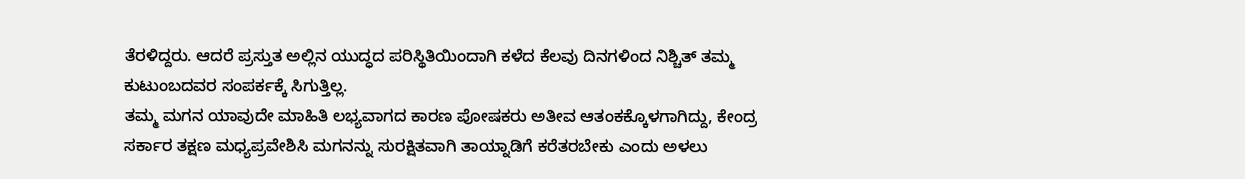ತೆರಳಿದ್ದರು. ಆದರೆ ಪ್ರಸ್ತುತ ಅಲ್ಲಿನ ಯುದ್ಧದ ಪರಿಸ್ಥಿತಿಯಿಂದಾಗಿ ಕಳೆದ ಕೆಲವು ದಿನಗಳಿಂದ ನಿಶ್ಚಿತ್ ತಮ್ಮ ಕುಟುಂಬದವರ ಸಂಪರ್ಕಕ್ಕೆ ಸಿಗುತ್ತಿಲ್ಲ.
ತಮ್ಮ ಮಗನ ಯಾವುದೇ ಮಾಹಿತಿ ಲಭ್ಯವಾಗದ ಕಾರಣ ಪೋಷಕರು ಅತೀವ ಆತಂಕಕ್ಕೊಳಗಾಗಿದ್ದು, ಕೇಂದ್ರ ಸರ್ಕಾರ ತಕ್ಷಣ ಮಧ್ಯಪ್ರವೇಶಿಸಿ ಮಗನನ್ನು ಸುರಕ್ಷಿತವಾಗಿ ತಾಯ್ನಾಡಿಗೆ ಕರೆತರಬೇಕು ಎಂದು ಅಳಲು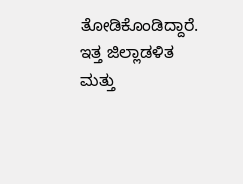ತೋಡಿಕೊಂಡಿದ್ದಾರೆ. ಇತ್ತ ಜಿಲ್ಲಾಡಳಿತ ಮತ್ತು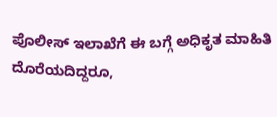ಪೊಲೀಸ್ ಇಲಾಖೆಗೆ ಈ ಬಗ್ಗೆ ಅಧಿಕೃತ ಮಾಹಿತಿ ದೊರೆಯದಿದ್ದರೂ,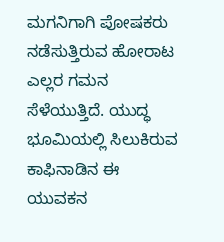ಮಗನಿಗಾಗಿ ಪೋಷಕರು ನಡೆಸುತ್ತಿರುವ ಹೋರಾಟ ಎಲ್ಲರ ಗಮನ ಸೆಳೆಯುತ್ತಿದೆ. ಯುದ್ಧ ಭೂಮಿಯಲ್ಲಿ ಸಿಲುಕಿರುವ ಕಾಫಿನಾಡಿನ ಈ ಯುವಕನ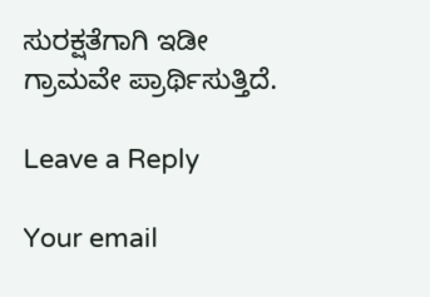ಸುರಕ್ಷತೆಗಾಗಿ ಇಡೀ ಗ್ರಾಮವೇ ಪ್ರಾರ್ಥಿಸುತ್ತಿದೆ.

Leave a Reply

Your email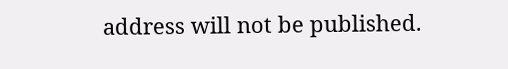address will not be published.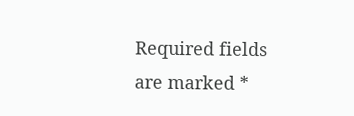Required fields are marked *